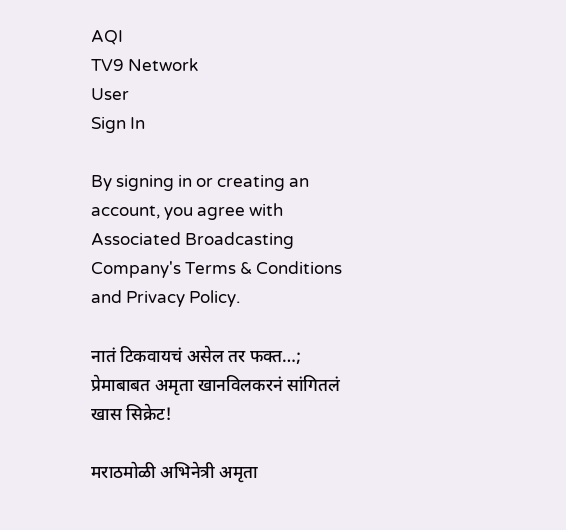AQI
TV9 Network
User
Sign In

By signing in or creating an account, you agree with Associated Broadcasting Company's Terms & Conditions and Privacy Policy.

नातं टिकवायचं असेल तर फक्त…; प्रेमाबाबत अमृता खानविलकरनं सांगितलं खास सिक्रेट!

मराठमोळी अभिनेत्री अमृता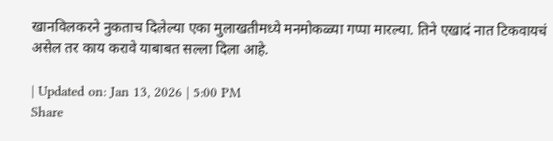खानविलकरने नुकताच दिलेल्या एका मुलाखतीमध्ये मनमोकळ्या गप्पा मारल्या. तिने एखादं नात टिकवायचं असेल तर काय करावे याबाबत सल्ला दिला आहे.

| Updated on: Jan 13, 2026 | 5:00 PM
Share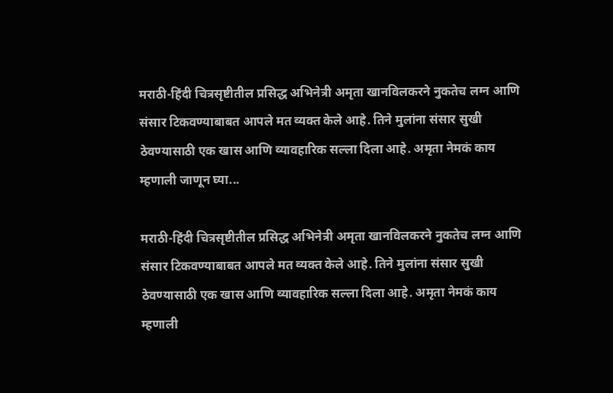मराठी-हिंदी चित्रसृष्टीतील प्रसिद्ध अभिनेत्री अमृता खानविलकरने नुकतेच लग्न आणि संसार टिकवण्याबाबत आपले मत व्यक्त केले आहे. तिने मुलांना संसार सुखी ठेवण्यासाठी एक खास आणि व्यावहारिक सल्ला दिला आहे. अमृता नेमकं काय म्हणाली जाणून घ्या...

मराठी-हिंदी चित्रसृष्टीतील प्रसिद्ध अभिनेत्री अमृता खानविलकरने नुकतेच लग्न आणि संसार टिकवण्याबाबत आपले मत व्यक्त केले आहे. तिने मुलांना संसार सुखी ठेवण्यासाठी एक खास आणि व्यावहारिक सल्ला दिला आहे. अमृता नेमकं काय म्हणाली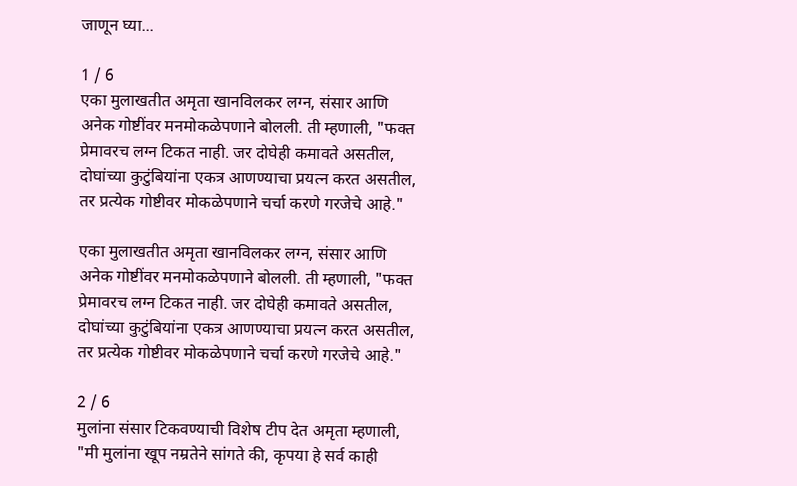जाणून घ्या...

1 / 6
एका मुलाखतीत अमृता खानविलकर लग्न, संसार आणि अनेक गोष्टींवर मनमोकळेपणाने बोलली. ती म्हणाली, "फक्त प्रेमावरच लग्न टिकत नाही. जर दोघेही कमावते असतील, दोघांच्या कुटुंबियांना एकत्र आणण्याचा प्रयत्न करत असतील, तर प्रत्येक गोष्टीवर मोकळेपणाने चर्चा करणे गरजेचे आहे."

एका मुलाखतीत अमृता खानविलकर लग्न, संसार आणि अनेक गोष्टींवर मनमोकळेपणाने बोलली. ती म्हणाली, "फक्त प्रेमावरच लग्न टिकत नाही. जर दोघेही कमावते असतील, दोघांच्या कुटुंबियांना एकत्र आणण्याचा प्रयत्न करत असतील, तर प्रत्येक गोष्टीवर मोकळेपणाने चर्चा करणे गरजेचे आहे."

2 / 6
मुलांना संसार टिकवण्याची विशेष टीप देत अमृता म्हणाली, "मी मुलांना खूप नम्रतेने सांगते की, कृपया हे सर्व काही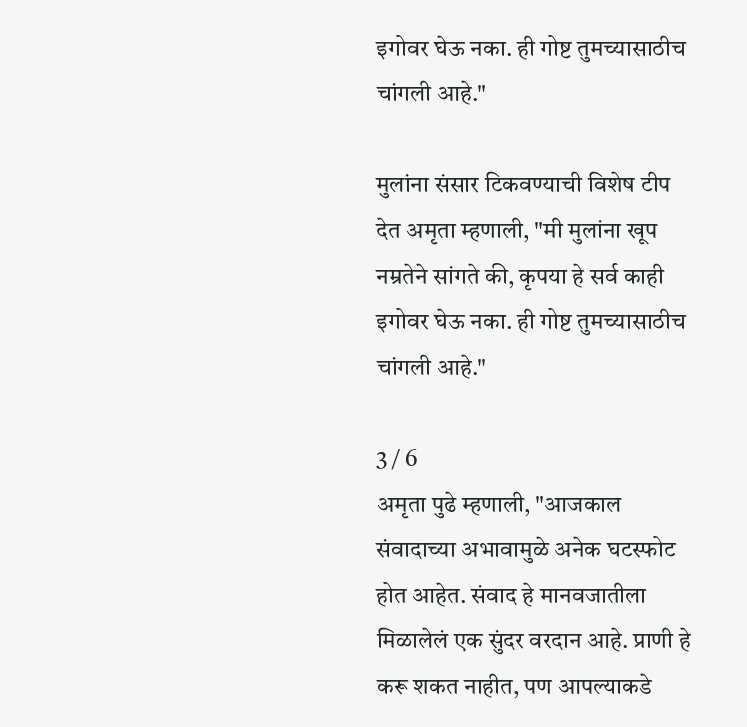इगोवर घेऊ नका. ही गोष्ट तुमच्यासाठीच चांगली आहे."

मुलांना संसार टिकवण्याची विशेष टीप देत अमृता म्हणाली, "मी मुलांना खूप नम्रतेने सांगते की, कृपया हे सर्व काही इगोवर घेऊ नका. ही गोष्ट तुमच्यासाठीच चांगली आहे."

3 / 6
अमृता पुढे म्हणाली, "आजकाल संवादाच्या अभावामुळे अनेक घटस्फोट होत आहेत. संवाद हे मानवजातीला मिळालेलं एक सुंदर वरदान आहे. प्राणी हे करू शकत नाहीत, पण आपल्याकडे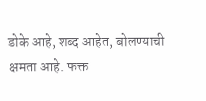डोके आहे, शब्द आहेत, बोलण्याची क्षमता आहे. फक्त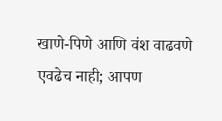खाणे-पिणे आणि वंश वाढवणे एवढेच नाही; आपण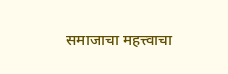समाजाचा महत्त्वाचा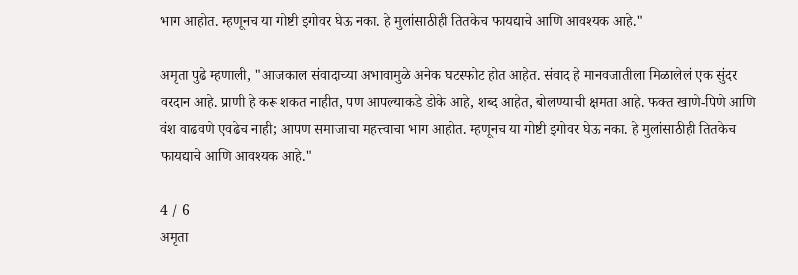भाग आहोत. म्हणूनच या गोष्टी इगोवर घेऊ नका. हे मुलांसाठीही तितकेच फायद्याचे आणि आवश्यक आहे."

अमृता पुढे म्हणाली, "आजकाल संवादाच्या अभावामुळे अनेक घटस्फोट होत आहेत. संवाद हे मानवजातीला मिळालेलं एक सुंदर वरदान आहे. प्राणी हे करू शकत नाहीत, पण आपल्याकडे डोके आहे, शब्द आहेत, बोलण्याची क्षमता आहे. फक्त खाणे-पिणे आणि वंश वाढवणे एवढेच नाही; आपण समाजाचा महत्त्वाचा भाग आहोत. म्हणूनच या गोष्टी इगोवर घेऊ नका. हे मुलांसाठीही तितकेच फायद्याचे आणि आवश्यक आहे."

4 / 6
अमृता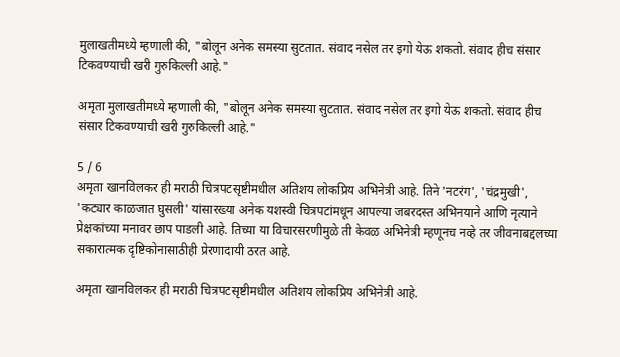मुलाखतीमध्ये म्हणाली की, "बोलून अनेक समस्या सुटतात. संवाद नसेल तर इगो येऊ शकतो. संवाद हीच संसार टिकवण्याची खरी गुरुकिल्ली आहे."

अमृता मुलाखतीमध्ये म्हणाली की, "बोलून अनेक समस्या सुटतात. संवाद नसेल तर इगो येऊ शकतो. संवाद हीच संसार टिकवण्याची खरी गुरुकिल्ली आहे."

5 / 6
अमृता खानविलकर ही मराठी चित्रपटसृष्टीमधील अतिशय लोकप्रिय अभिनेत्री आहे. तिने 'नटरंग', 'चंद्रमुखी', 'कट्यार काळजात घुसली' यांसारख्या अनेक यशस्वी चित्रपटांमधून आपल्या जबरदस्त अभिनयाने आणि नृत्याने प्रेक्षकांच्या मनावर छाप पाडली आहे. तिच्या या विचारसरणीमुळे ती केवळ अभिनेत्री म्हणूनच नव्हे तर जीवनाबद्दलच्या सकारात्मक दृष्टिकोनासाठीही प्रेरणादायी ठरत आहे.

अमृता खानविलकर ही मराठी चित्रपटसृष्टीमधील अतिशय लोकप्रिय अभिनेत्री आहे.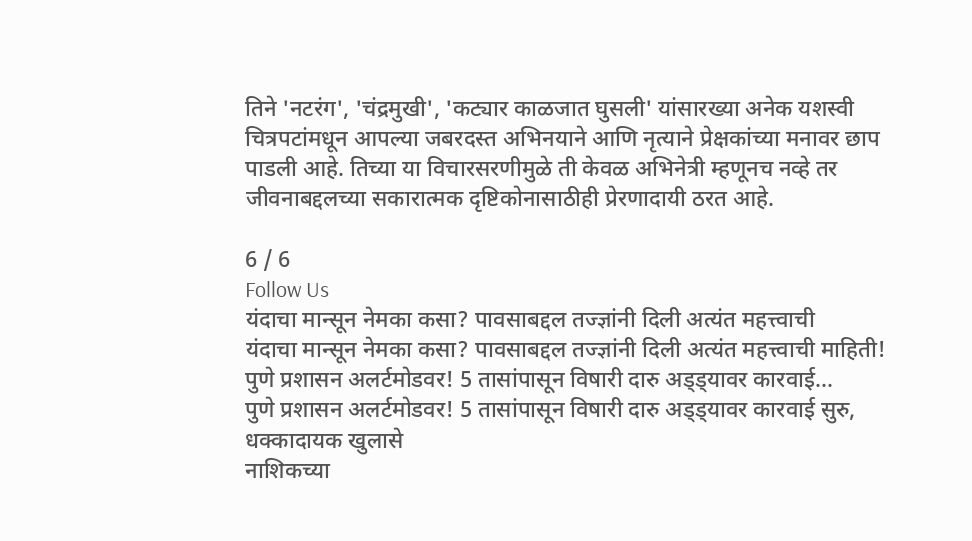तिने 'नटरंग', 'चंद्रमुखी', 'कट्यार काळजात घुसली' यांसारख्या अनेक यशस्वी चित्रपटांमधून आपल्या जबरदस्त अभिनयाने आणि नृत्याने प्रेक्षकांच्या मनावर छाप पाडली आहे. तिच्या या विचारसरणीमुळे ती केवळ अभिनेत्री म्हणूनच नव्हे तर जीवनाबद्दलच्या सकारात्मक दृष्टिकोनासाठीही प्रेरणादायी ठरत आहे.

6 / 6
Follow Us
यंदाचा मान्सून नेमका कसा? पावसाबद्दल तज्ज्ञांनी दिली अत्यंत महत्त्वाची
यंदाचा मान्सून नेमका कसा? पावसाबद्दल तज्ज्ञांनी दिली अत्यंत महत्त्वाची माहिती!
पुणे प्रशासन अलर्टमोडवर! 5 तासांपासून विषारी दारु अड्ड्यावर कारवाई...
पुणे प्रशासन अलर्टमोडवर! 5 तासांपासून विषारी दारु अड्ड्यावर कारवाई सुरु, धक्कादायक खुलासे
नाशिकच्या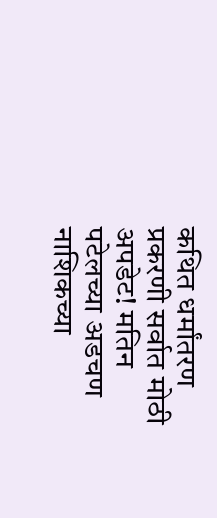कथित धर्मांतरण प्रकरणी सर्वात मोठी अपडेट! मतिन पटेलच्या अडचण
नाशिकच्या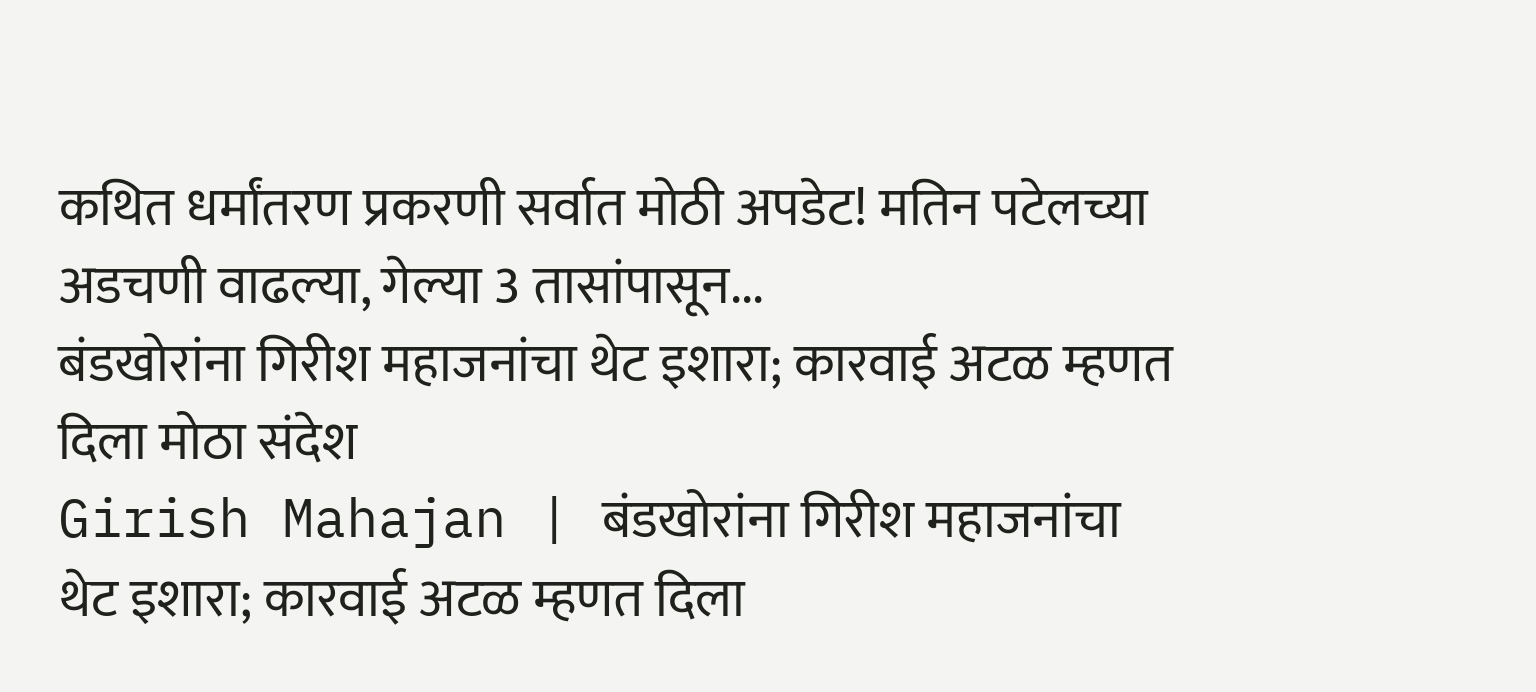कथित धर्मांतरण प्रकरणी सर्वात मोठी अपडेट! मतिन पटेलच्या अडचणी वाढल्या, गेल्या 3 तासांपासून...
बंडखोरांना गिरीश महाजनांचा थेट इशारा; कारवाई अटळ म्हणत दिला मोठा संदेश
Girish Mahajan | बंडखोरांना गिरीश महाजनांचा थेट इशारा; कारवाई अटळ म्हणत दिला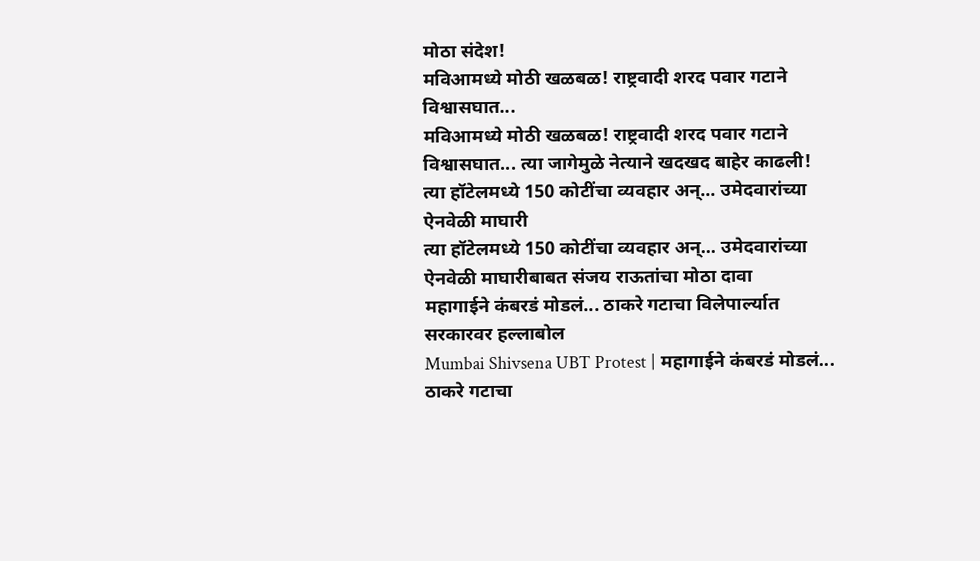मोठा संदेश!
मविआमध्ये मोठी खळबळ! राष्ट्रवादी शरद पवार गटाने विश्वासघात...
मविआमध्ये मोठी खळबळ! राष्ट्रवादी शरद पवार गटाने विश्वासघात... त्या जागेमुळे नेत्याने खदखद बाहेर काढली!
त्या हॉटेलमध्ये 150 कोटींचा व्यवहार अन्... उमेदवारांच्या ऐनवेळी माघारी
त्या हॉटेलमध्ये 150 कोटींचा व्यवहार अन्... उमेदवारांच्या ऐनवेळी माघारीबाबत संजय राऊतांचा मोठा दावा
महागाईने कंबरडं मोडलं... ठाकरे गटाचा विलेपार्ल्यात सरकारवर हल्लाबोल
Mumbai Shivsena UBT Protest | महागाईने कंबरडं मोडलं... ठाकरे गटाचा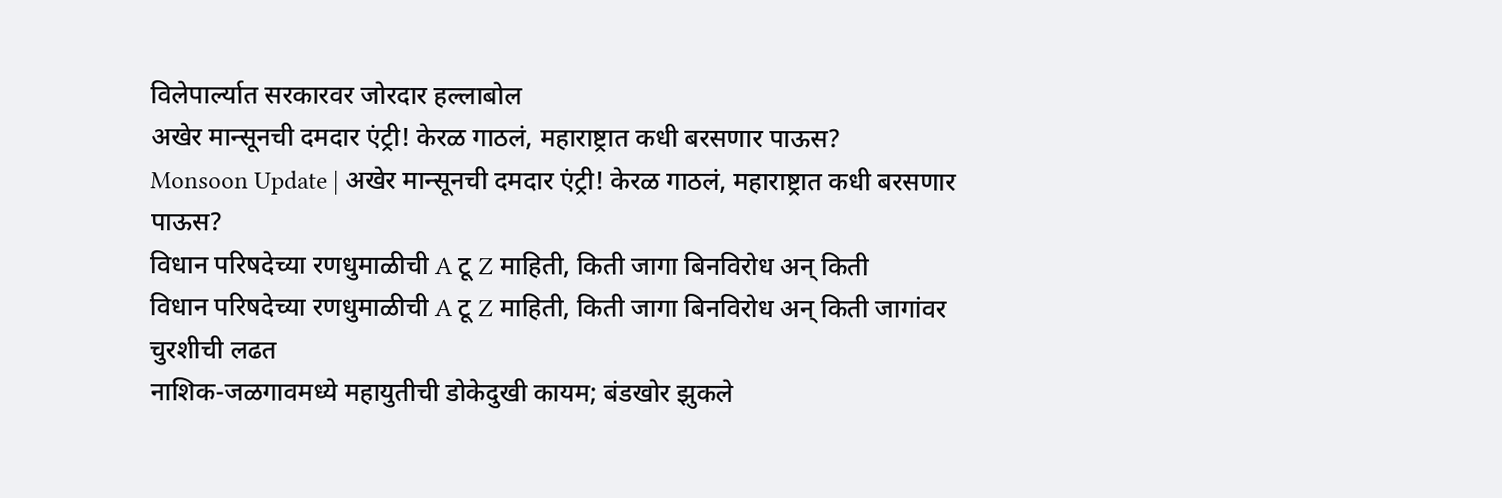विलेपार्ल्यात सरकारवर जोरदार हल्लाबोल
अखेर मान्सूनची दमदार एंट्री! केरळ गाठलं, महाराष्ट्रात कधी बरसणार पाऊस?
Monsoon Update | अखेर मान्सूनची दमदार एंट्री! केरळ गाठलं, महाराष्ट्रात कधी बरसणार पाऊस?
विधान परिषदेच्या रणधुमाळीची A टू Z माहिती, किती जागा बिनविरोध अन् किती
विधान परिषदेच्या रणधुमाळीची A टू Z माहिती, किती जागा बिनविरोध अन् किती जागांवर चुरशीची लढत
नाशिक-जळगावमध्ये महायुतीची डोकेदुखी कायम; बंडखोर झुकले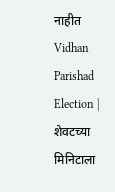नाहीत
Vidhan Parishad Election | शेवटच्या मिनिटाला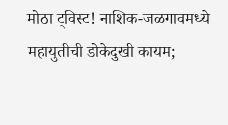मोठा ट्विस्ट! नाशिक-जळगावमध्ये महायुतीची डोकेदुखी कायम;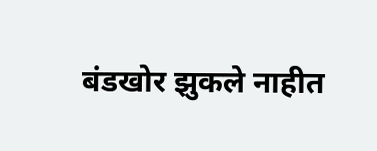बंडखोर झुकले नाहीत